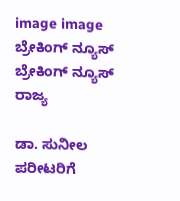image image
ಬ್ರೇಕಿಂಗ್ ನ್ಯೂಸ್
ಬ್ರೇಕಿಂಗ್ ನ್ಯೂಸ್
ರಾಜ್ಯ

ಡಾ. ಸುನೀಲ ಪರೀಟರಿಗೆ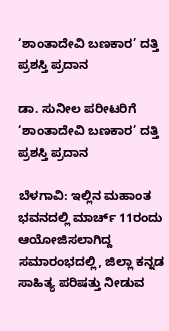‘ಶಾಂತಾದೇವಿ ಬಣಕಾರ’ ದತ್ತಿ ಪ್ರಶಸ್ತಿ ಪ್ರದಾನ

ಡಾ. ಸುನೀಲ ಪರೀಟರಿಗೆ ‘ಶಾಂತಾದೇವಿ ಬಣಕಾರ’ ದತ್ತಿ ಪ್ರಶಸ್ತಿ ಪ್ರದಾನ

ಬೆಳಗಾವಿ: ಇಲ್ಲಿನ ಮಹಾಂತ ಭವನದಲ್ಲಿ ಮಾರ್ಚ್ 11ರಂದು ಆಯೋಜಿಸಲಾಗಿದ್ದ ಸಮಾರಂಭದಲ್ಲಿ, ಜಿಲ್ಲಾ ಕನ್ನಡ ಸಾಹಿತ್ಯ ಪರಿಷತ್ತು ನೀಡುವ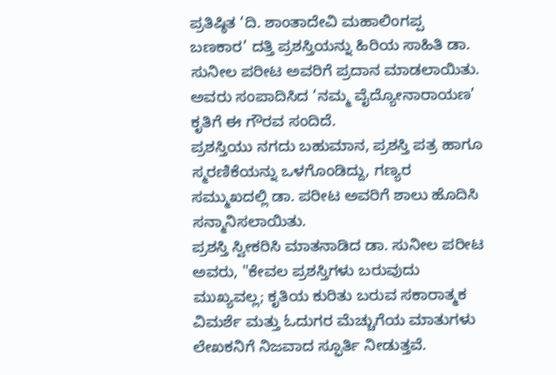ಪ್ರತಿಷ್ಠಿತ ‘ದಿ. ಶಾಂತಾದೇವಿ ಮಹಾಲಿಂಗಪ್ಪ ಬಣಕಾರ’ ದತ್ತಿ ಪ್ರಶಸ್ತಿಯನ್ನು ಹಿರಿಯ ಸಾಹಿತಿ ಡಾ. ಸುನೀಲ ಪರೀಟ ಅವರಿಗೆ ಪ್ರದಾನ ಮಾಡಲಾಯಿತು. ಅವರು ಸಂಪಾದಿಸಿದ ‘ನಮ್ಮ ವೈದ್ಯೋನಾರಾಯಣ’ ಕೃತಿಗೆ ಈ ಗೌರವ ಸಂದಿದೆ.
ಪ್ರಶಸ್ತಿಯು ನಗದು ಬಹುಮಾನ, ಪ್ರಶಸ್ತಿ ಪತ್ರ ಹಾಗೂ ಸ್ಮರಣಿಕೆಯನ್ನು ಒಳಗೊಂಡಿದ್ದು, ಗಣ್ಯರ ಸಮ್ಮುಖದಲ್ಲಿ ಡಾ. ಪರೀಟ ಅವರಿಗೆ ಶಾಲು ಹೊದಿಸಿ ಸನ್ಮಾನಿಸಲಾಯಿತು.
ಪ್ರಶಸ್ತಿ ಸ್ವೀಕರಿಸಿ ಮಾತನಾಡಿದ ಡಾ. ಸುನೀಲ ಪರೀಟ ಅವರು, "ಕೇವಲ ಪ್ರಶಸ್ತಿಗಳು ಬರುವುದು ಮುಖ್ಯವಲ್ಲ; ಕೃತಿಯ ಕುರಿತು ಬರುವ ಸಕಾರಾತ್ಮಕ ವಿಮರ್ಶೆ ಮತ್ತು ಓದುಗರ ಮೆಚ್ಚುಗೆಯ ಮಾತುಗಳು ಲೇಖಕನಿಗೆ ನಿಜವಾದ ಸ್ಫೂರ್ತಿ ನೀಡುತ್ತವೆ.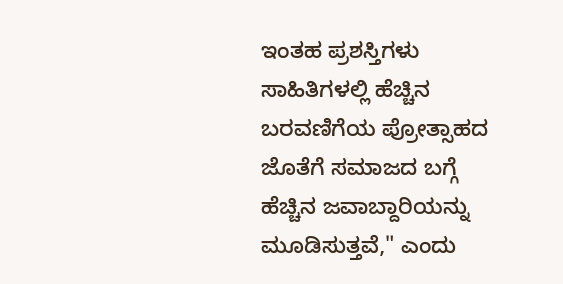ಇಂತಹ ಪ್ರಶಸ್ತಿಗಳು ಸಾಹಿತಿಗಳಲ್ಲಿ ಹೆಚ್ಚಿನ ಬರವಣಿಗೆಯ ಪ್ರೋತ್ಸಾಹದ ಜೊತೆಗೆ ಸಮಾಜದ ಬಗ್ಗೆ ಹೆಚ್ಚಿನ ಜವಾಬ್ದಾರಿಯನ್ನು ಮೂಡಿಸುತ್ತವೆ," ಎಂದು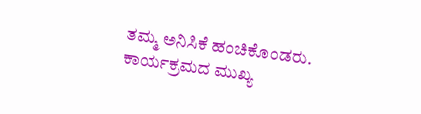ತಮ್ಮ ಅನಿಸಿಕೆ ಹಂಚಿಕೊಂಡರು.
ಕಾರ್ಯಕ್ರಮದ ಮುಖ್ಯ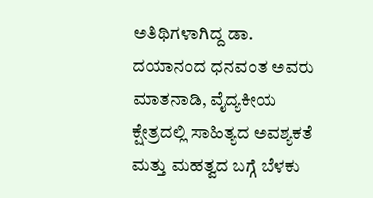ಅತಿಥಿಗಳಾಗಿದ್ದ ಡಾ. ದಯಾನಂದ ಧನವಂತ ಅವರು ಮಾತನಾಡಿ, ವೈದ್ಯಕೀಯ ಕ್ಷೇತ್ರದಲ್ಲಿ ಸಾಹಿತ್ಯದ ಅವಶ್ಯಕತೆ ಮತ್ತು ಮಹತ್ವದ ಬಗ್ಗೆ ಬೆಳಕು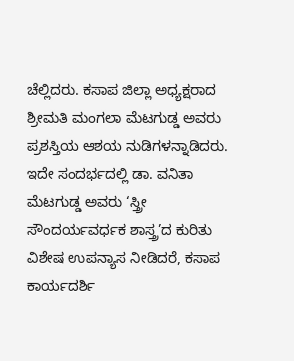ಚೆಲ್ಲಿದರು. ಕಸಾಪ ಜಿಲ್ಲಾ ಅಧ್ಯಕ್ಷರಾದ ಶ್ರೀಮತಿ ಮಂಗಲಾ ಮೆಟಗುಡ್ಡ ಅವರು ಪ್ರಶಸ್ತಿಯ ಆಶಯ ನುಡಿಗಳನ್ನಾಡಿದರು.
ಇದೇ ಸಂದರ್ಭದಲ್ಲಿ ಡಾ. ವನಿತಾ ಮೆಟಗುಡ್ಡ ಅವರು ‘ಸ್ತ್ರೀ ಸೌಂದರ್ಯವರ್ಧಕ ಶಾಸ್ತ್ರ’ದ ಕುರಿತು ವಿಶೇಷ ಉಪನ್ಯಾಸ ನೀಡಿದರೆ, ಕಸಾಪ ಕಾರ್ಯದರ್ಶಿ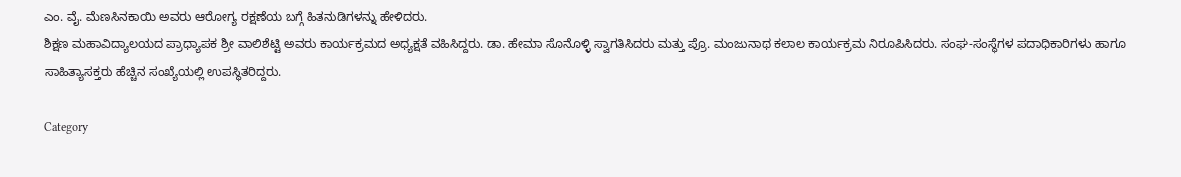ಎಂ. ವೈ. ಮೆಣಸಿನಕಾಯಿ ಅವರು ಆರೋಗ್ಯ ರಕ್ಷಣೆಯ ಬಗ್ಗೆ ಹಿತನುಡಿಗಳನ್ನು ಹೇಳಿದರು.
ಶಿಕ್ಷಣ ಮಹಾವಿದ್ಯಾಲಯದ ಪ್ರಾಧ್ಯಾಪಕ ಶ್ರೀ ವಾಲಿಶೆಟ್ಟಿ ಅವರು ಕಾರ್ಯಕ್ರಮದ ಅಧ್ಯಕ್ಷತೆ ವಹಿಸಿದ್ದರು. ಡಾ. ಹೇಮಾ ಸೊನೊಳ್ಳಿ ಸ್ವಾಗತಿಸಿದರು ಮತ್ತು ಪ್ರೊ. ಮಂಜುನಾಥ ಕಲಾಲ ಕಾರ್ಯಕ್ರಮ ನಿರೂಪಿಸಿದರು. ಸಂಘ-ಸಂಸ್ಥೆಗಳ ಪದಾಧಿಕಾರಿಗಳು ಹಾಗೂ ಸಾಹಿತ್ಯಾಸಕ್ತರು ಹೆಚ್ಚಿನ ಸಂಖ್ಯೆಯಲ್ಲಿ ಉಪಸ್ಥಿತರಿದ್ದರು.

Category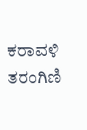ಕರಾವಳಿ ತರಂಗಿಣಿ